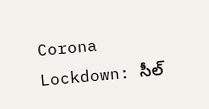Corona Lockdown: సీల్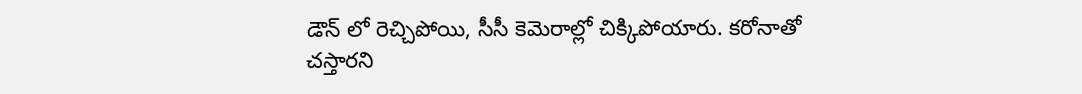డౌన్ లో రెచ్చిపోయి, సీసీ కెమెరాల్లో చిక్కిపోయారు. కరోనాతో చస్తారని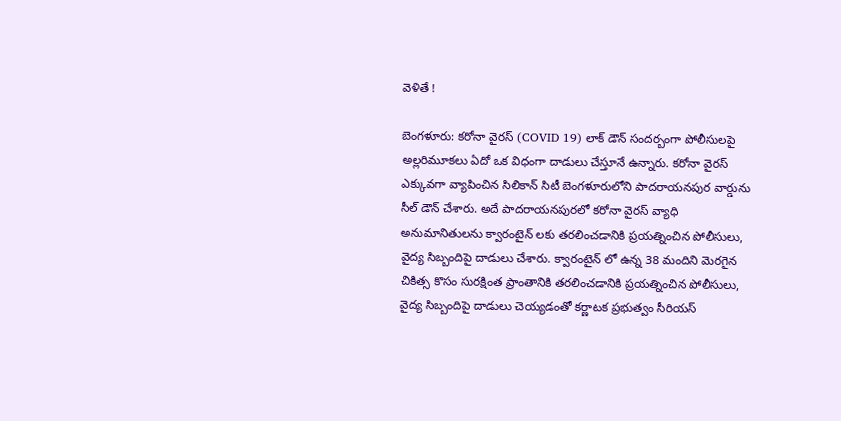వెళితే !

బెంగళూరు: కరోనా వైరస్ (COVID 19) లాక్ డౌన్ సందర్బంగా పోలీసులపై అల్లరిమూకలు ఏదో ఒక విధంగా దాడులు చేస్తూనే ఉన్నారు. కరోనా వైరస్ ఎక్కువగా వ్యాపించిన సిలికాన్ సిటీ బెంగళూరులోని పాదరాయనపుర వార్డును సీల్ డౌన్ చేశారు. అదే పాదరాయనపురలో కరోనా వైరస్ వ్యాధి అనుమానితులను క్వారంటైన్ లకు తరలించడానికి ప్రయత్నించిన పోలీసులు, వైద్య సిబ్బందిపై దాడులు చేశారు. క్వారంటైన్ లో ఉన్న 38 మందిని మెరగైన చికిత్స కొసం సురక్షింత ప్రాంతానికి తరలించడానికి ప్రయత్నించిన పోలీసులు, వైద్య సిబ్బందిపై దాడులు చెయ్యడంతో కర్ణాటక ప్రభుత్వం సీరియస్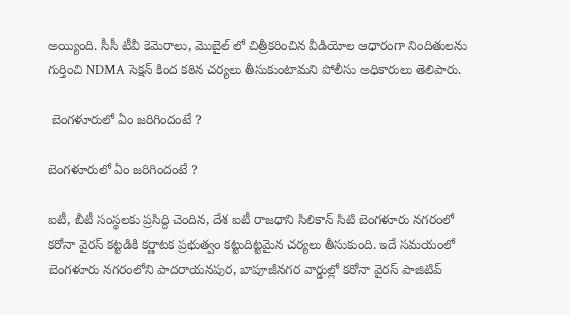అయ్యింది. సీసీ టీవీ కెమెరాలు, మొబైల్ లో చిత్రీకరించిన వీడియోల ఆధారంగా నిందితులను గుర్తించి NDMA సెక్షన్ కింద కఠిన చర్యలు తీసుకుంటామని పోలీసు అధికారులు తెలిపారు.

 బెంగళూరులో ఏం జరిగిందంటే ?

బెంగళూరులో ఏం జరిగిందంటే ?

ఐటీ, బీటీ సంస్థలకు ప్రసిద్ది చెందిన, దేశ ఐటీ రాజధాని సిలికాన్ సిటి బెంగళూరు నగరంలో కరోనా వైరస్ కట్టడికి కర్ణాటక ప్రభుత్వం కట్టుదిట్టమైన చర్యలు తీసుకుంది. ఇదే సమయంలో బెంగళూరు నగరంలోని పాదరాయనపుర, బాపూజీనగర వార్డుల్లో కరోనా వైరస్ పాజిటివ్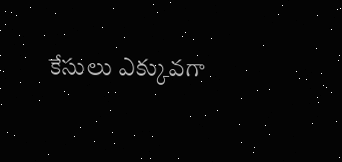కేసులు ఎక్కువగా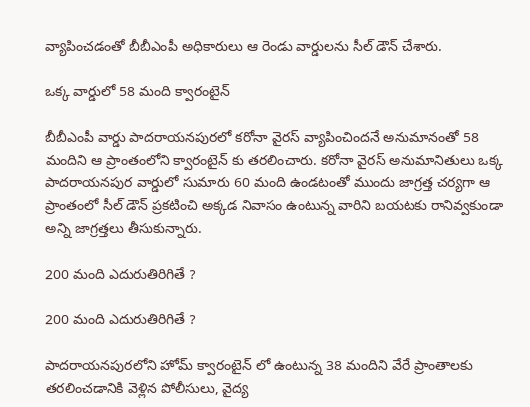వ్యాపించడంతో బీబీఎంపీ అధికారులు ఆ రెండు వార్డులను సీల్ డౌన్ చేశారు.

ఒక్క వార్డులో 58 మంది క్వారంటైన్

బీబీఎంపీ వార్డు పాదరాయనపురలో కరోనా వైరస్ వ్యాపించిందనే అనుమానంతో 58 మందిని ఆ ప్రాంతంలోని క్వారంటైన్ కు తరలించారు. కరోనా వైరస్ అనుమానితులు ఒక్క పాదరాయనపుర వార్డులో సుమారు 60 మంది ఉండటంతో ముందు జాగ్రత్త చర్యగా ఆ ప్రాంతంలో సీల్ డౌన్ ప్రకటించి అక్కడ నివాసం ఉంటున్న వారిని బయటకు రానివ్వకుండా అన్ని జాగ్రత్తలు తీసుకున్నారు.

200 మంది ఎదురుతిరిగితే ?

200 మంది ఎదురుతిరిగితే ?

పాదరాయనపురలోని హోమ్ క్వారంటైన్ లో ఉంటున్న 38 మందిని వేరే ప్రాంతాలకు తరలించడానికి వెళ్లిన పోలీసులు, వైద్య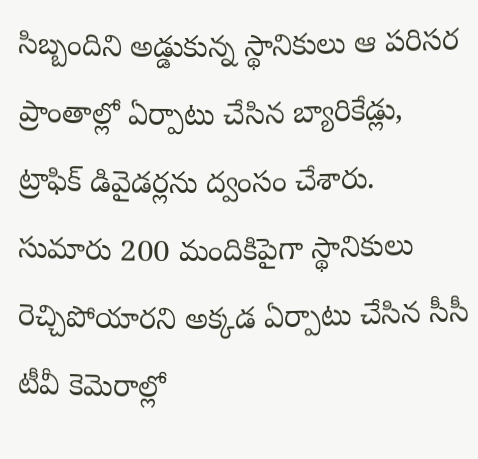సిబ్బందిని అడ్డుకున్న స్థానికులు ఆ పరిసర ప్రాంతాల్లో ఏర్పాటు చేసిన బ్యారికేడ్లు, ట్రాఫిక్ డివైడర్లను ద్వంసం చేశారు. సుమారు 200 మందికిపైగా స్థానికులు రెచ్చిపోయారని అక్కడ ఏర్పాటు చేసిన సీసీ టీవీ కెమెరాల్లో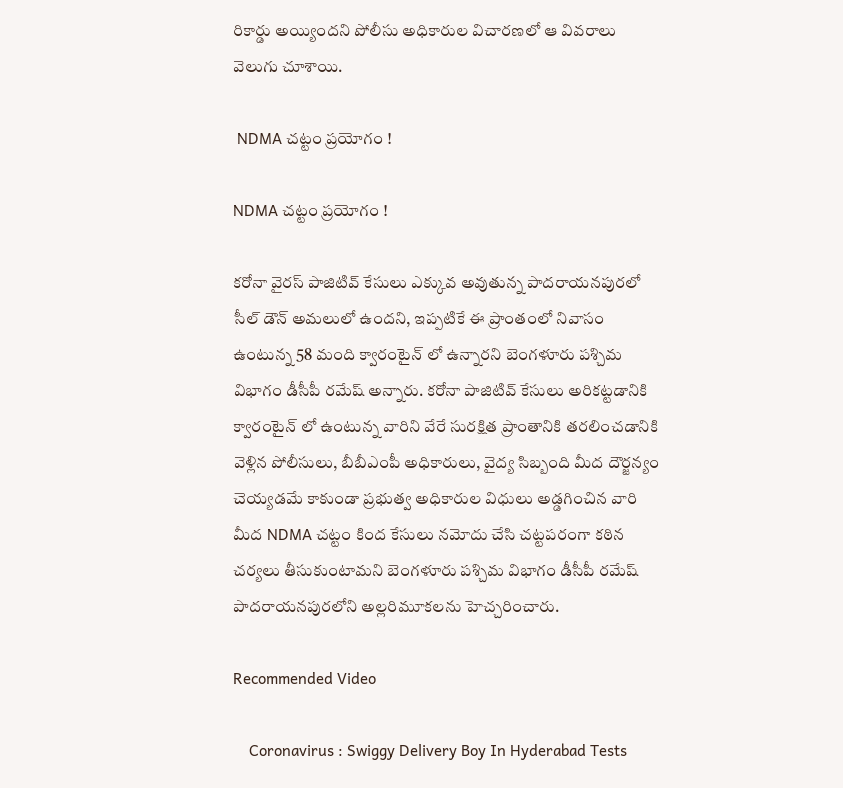రికార్డు అయ్యిందని పోలీసు అధికారుల విచారణలో ఆ వివరాలు వెలుగు చూశాయి.

 NDMA చట్టం ప్రయోగం !

NDMA చట్టం ప్రయోగం !

కరోనా వైరస్ పాజిటివ్ కేసులు ఎక్కువ అవుతున్న పాదరాయనపురలో సీల్ డౌన్ అమలులో ఉందని, ఇప్పటికే ఈ ప్రాంతంలో నివాసం ఉంటున్న 58 మంది క్వారంటైన్ లో ఉన్నారని బెంగళూరు పశ్చిమ విభాగం డీసీపీ రమేష్ అన్నారు. కరోనా పాజిటివ్ కేసులు అరికట్టడానికి క్వారంటైన్ లో ఉంటున్న వారిని వేరే సురక్షిత ప్రాంతానికి తరలించడానికి వెళ్లిన పోలీసులు, బీబీఎంపీ అధికారులు, వైద్య సిబ్బంది మీద దౌర్జన్యం చెయ్యడమే కాకుండా ప్రభుత్వ అధికారుల విధులు అడ్డగించిన వారి మీద NDMA చట్టం కింద కేసులు నమోదు చేసి చట్టపరంగా కఠిన చర్యలు తీసుకుంటామని బెంగళూరు పశ్చిమ విభాగం డీసీపీ రమేష్ పాదరాయనపురలోని అల్లరిమూకలను హెచ్చరించారు.

Recommended Video

    Coronavirus : Swiggy Delivery Boy In Hyderabad Tests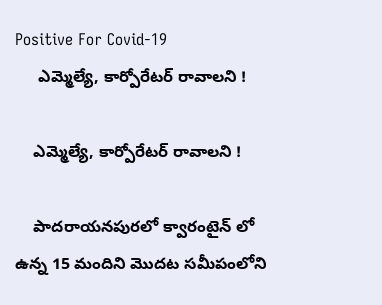Positive For Covid-19
     ఎమ్మెల్యే, కార్పోరేటర్ రావాలని !

    ఎమ్మెల్యే, కార్పోరేటర్ రావాలని !

    పాదరాయనపురలో క్వారంటైన్ లో ఉన్న 15 మందిని మొదట సమీపంలోని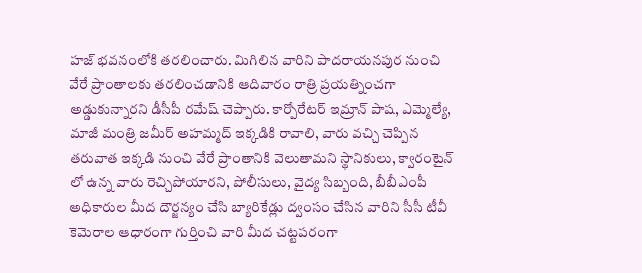హజ్ భవనంలోకి తరలించారు. మిగిలిన వారిని పాదరాయనపుర నుంచి వేరే ప్రాంతాలకు తరలించడానికి ఆదివారం రాత్రి ప్రయత్నించగా అడ్డుకున్నారని డీసీపీ రమేష్ చెప్పారు. కార్పోరేటర్ ఇమ్రాన్ పాష, ఎమ్మెల్యే, మాజీ మంత్రి జమీర్ అహమ్మద్ ఇక్కడికి రావాలి, వారు వచ్చి చెప్పిన తరువాత ఇక్కడి నుంచి వేరే ప్రాంతానికి వెలుతామని స్థానికులు, క్వారంటైన్ లో ఉన్న వారు రెచ్చిపోయారని, పోలీసులు, వైద్య సిబ్బంది, బీబీఎంపీ అధికారుల మీద దౌర్జన్యం చేసి బ్యారికేడ్లు ద్వంసం చేసిన వారిని సీసీ టీవీ కెమెరాల ఆధారంగా గుర్తించి వారి మీద చట్టపరంగా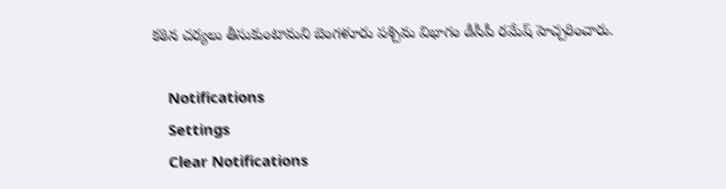కఠిన చర్యలు తీసుకుంటామని బెంగళూరు పశ్చిమ విభాగం డీసీపీ రమేష్ హెచ్చరించారు.

    Notifications
    Settings
    Clear Notifications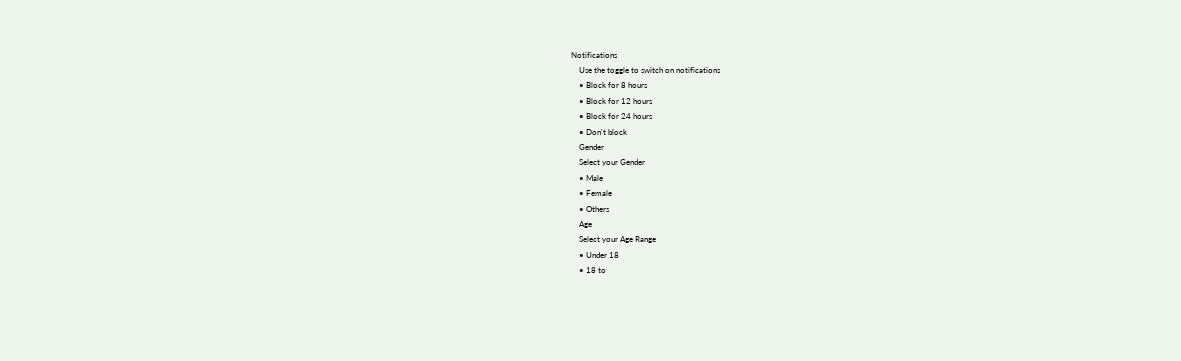Notifications
    Use the toggle to switch on notifications
    • Block for 8 hours
    • Block for 12 hours
    • Block for 24 hours
    • Don't block
    Gender
    Select your Gender
    • Male
    • Female
    • Others
    Age
    Select your Age Range
    • Under 18
    • 18 to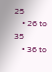25
    • 26 to 35
    • 36 to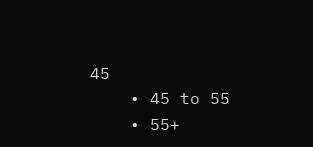45
    • 45 to 55
    • 55+